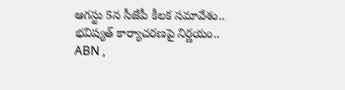ఆగస్టు 5న సీజేపీ కీలక సమావేశం.. భవిష్యత్ కార్యాచరణపై నిర్ణయం..
ABN ,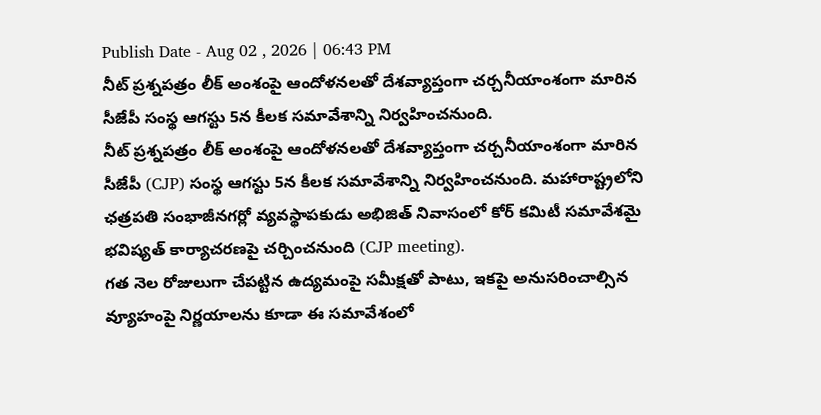Publish Date - Aug 02 , 2026 | 06:43 PM
నీట్ ప్రశ్నపత్రం లీక్ అంశంపై ఆందోళనలతో దేశవ్యాప్తంగా చర్చనీయాంశంగా మారిన సీజేపీ సంస్థ ఆగస్టు 5న కీలక సమావేశాన్ని నిర్వహించనుంది.
నీట్ ప్రశ్నపత్రం లీక్ అంశంపై ఆందోళనలతో దేశవ్యాప్తంగా చర్చనీయాంశంగా మారిన సీజేపీ (CJP) సంస్థ ఆగస్టు 5న కీలక సమావేశాన్ని నిర్వహించనుంది. మహారాష్ట్రలోని ఛత్రపతి సంభాజీనగర్లో వ్యవస్థాపకుడు అభిజిత్ నివాసంలో కోర్ కమిటీ సమావేశమై భవిష్యత్ కార్యాచరణపై చర్చించనుంది (CJP meeting).
గత నెల రోజులుగా చేపట్టిన ఉద్యమంపై సమీక్షతో పాటు, ఇకపై అనుసరించాల్సిన వ్యూహంపై నిర్ణయాలను కూడా ఈ సమావేశంలో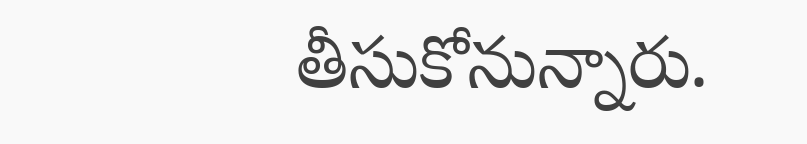తీసుకోనున్నారు.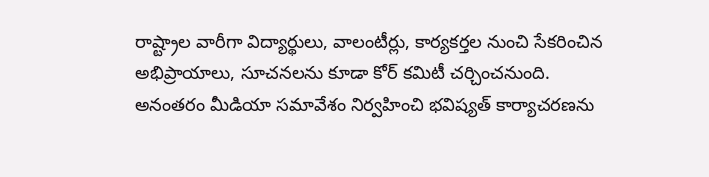రాష్ట్రాల వారీగా విద్యార్థులు, వాలంటీర్లు, కార్యకర్తల నుంచి సేకరించిన అభిప్రాయాలు, సూచనలను కూడా కోర్ కమిటీ చర్చించనుంది. అనంతరం మీడియా సమావేశం నిర్వహించి భవిష్యత్ కార్యాచరణను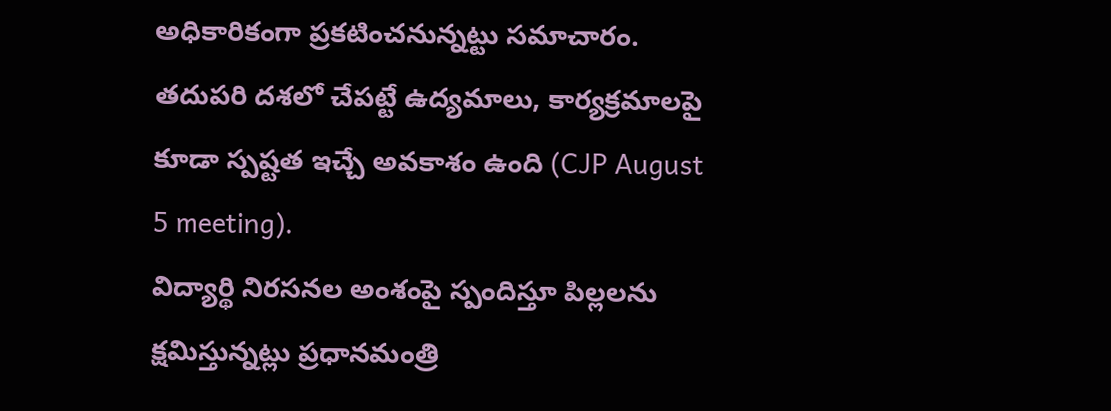అధికారికంగా ప్రకటించనున్నట్టు సమాచారం. తదుపరి దశలో చేపట్టే ఉద్యమాలు, కార్యక్రమాలపై కూడా స్పష్టత ఇచ్చే అవకాశం ఉంది (CJP August 5 meeting).
విద్యార్థి నిరసనల అంశంపై స్పందిస్తూ పిల్లలను క్షమిస్తున్నట్లు ప్రధానమంత్రి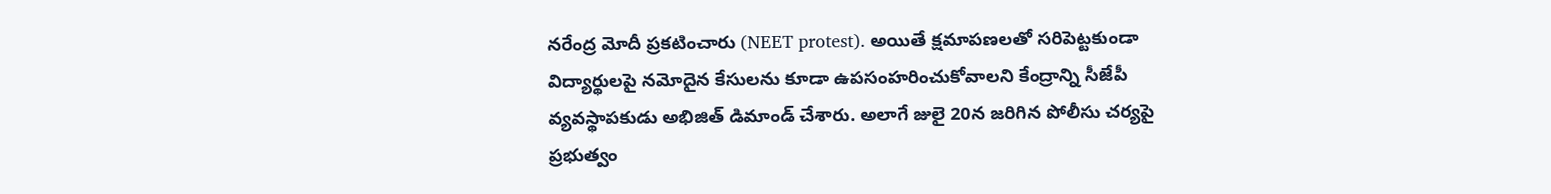నరేంద్ర మోదీ ప్రకటించారు (NEET protest). అయితే క్షమాపణలతో సరిపెట్టకుండా విద్యార్థులపై నమోదైన కేసులను కూడా ఉపసంహరించుకోవాలని కేంద్రాన్ని సీజేపీ వ్యవస్థాపకుడు అభిజిత్ డిమాండ్ చేశారు. అలాగే జులై 20న జరిగిన పోలీసు చర్యపై ప్రభుత్వం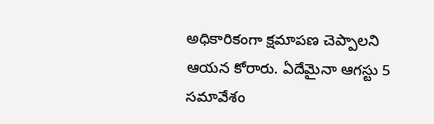అధికారికంగా క్షమాపణ చెప్పాలని ఆయన కోరారు. ఏదేమైనా ఆగస్టు 5 సమావేశం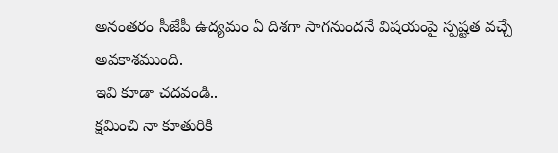అనంతరం సీజేపీ ఉద్యమం ఏ దిశగా సాగనుందనే విషయంపై స్పష్టత వచ్చే అవకాశముంది.
ఇవి కూడా చదవండి..
క్షమించి నా కూతురికి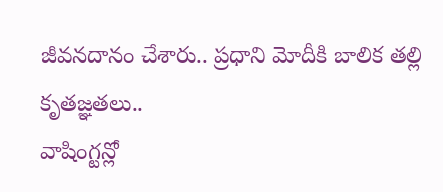జీవనదానం చేశారు.. ప్రధాని మోదీకి బాలిక తల్లి కృతజ్ఞతలు..
వాషింగ్టన్లో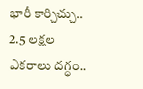భారీ కార్చిచ్చు.. 2.5 లక్షల ఎకరాలు దగ్ధం..